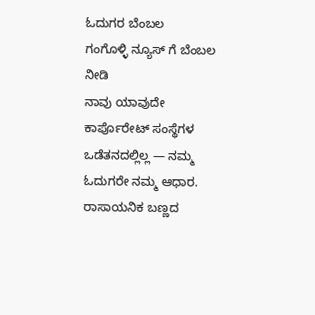ಓದುಗರ ಬೆಂಬಲ
ಗಂಗೊಳ್ಳಿ ನ್ಯೂಸ್ ಗೆ ಬೆಂಬಲ ನೀಡಿ
ನಾವು ಯಾವುದೇ ಕಾರ್ಪೊರೇಟ್ ಸಂಸ್ಥೆಗಳ ಒಡೆತನದಲ್ಲಿಲ್ಲ — ನಮ್ಮ ಓದುಗರೇ ನಮ್ಮ ಆಧಾರ.
ರಾಸಾಯನಿಕ ಬಣ್ಣದ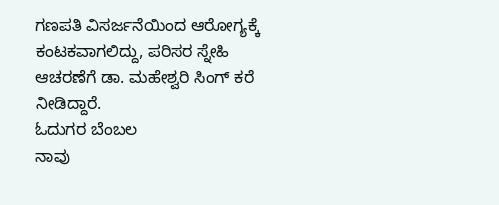ಗಣಪತಿ ವಿಸರ್ಜನೆಯಿಂದ ಆರೋಗ್ಯಕ್ಕೆ ಕಂಟಕವಾಗಲಿದ್ದು, ಪರಿಸರ ಸ್ನೇಹಿ ಆಚರಣೆಗೆ ಡಾ. ಮಹೇಶ್ವರಿ ಸಿಂಗ್ ಕರೆ ನೀಡಿದ್ದಾರೆ.
ಓದುಗರ ಬೆಂಬಲ
ನಾವು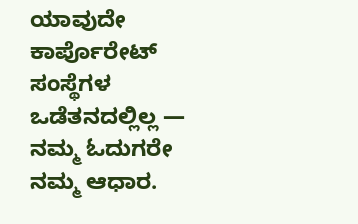ಯಾವುದೇ ಕಾರ್ಪೊರೇಟ್ ಸಂಸ್ಥೆಗಳ ಒಡೆತನದಲ್ಲಿಲ್ಲ — ನಮ್ಮ ಓದುಗರೇ ನಮ್ಮ ಆಧಾರ.